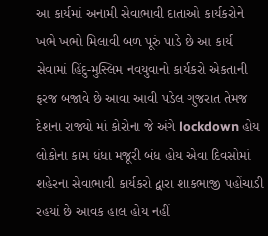આ કાર્યમાં અનામી સેવાભાવી દાતાઓ કાર્યકરોને ખભે ખભો મિલાવી બળ પૂરું પાડે છે આ કાર્ય સેવામાં હિંદુ-મુસ્લિમ નવયુવાનો કાર્યકરો એકતાની ફરજ બજાવે છે આવા આવી પડેલ ગુજરાત તેમજ દેશના રાજ્યો માં કોરોના જે અંગે lockdown હોય લોકોના કામ ધંધા મજૂરી બંધ હોય એવા દિવસોમાં શહેરના સેવાભાવી કાર્યકરો દ્વારા શાકભાજી પહોંચાડી રહયાં છે આવક હાલ હોય નહીં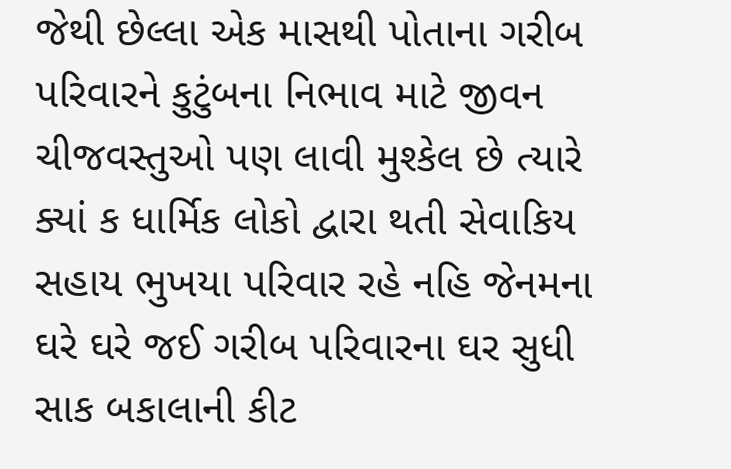જેથી છેલ્લા એક માસથી પોતાના ગરીબ પરિવારને કુટુંબના નિભાવ માટે જીવન ચીજવસ્તુઓ પણ લાવી મુશ્કેલ છે ત્યારે ક્યાં ક ધાર્મિક લોકો દ્વારા થતી સેવાકિય સહાય ભુખયા પરિવાર રહે નહિ જેનમના ઘરે ઘરે જઈ ગરીબ પરિવારના ઘર સુધી સાક બકાલાની કીટ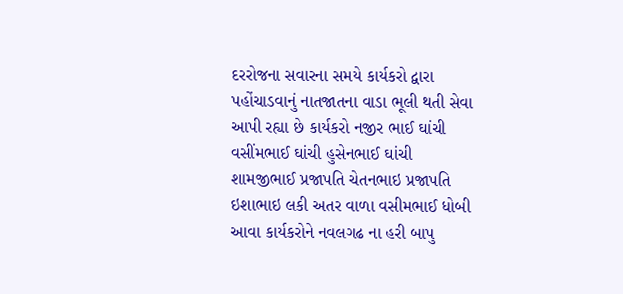દરરોજના સવારના સમયે કાર્યકરો દ્વારા પહોંચાડવાનું નાતજાતના વાડા ભૂલી થતી સેવા આપી રહ્યા છે કાર્યકરો નજીર ભાઈ ઘાંચી વસીંમભાઈ ઘાંચી હુસેનભાઈ ઘાંચી શામજીભાઈ પ્રજાપતિ ચેતનભાઇ પ્રજાપતિ ઇશાભાઇ લકી અતર વાળા વસીમભાઈ ધોબી આવા કાર્યકરોને નવલગઢ ના હરી બાપુ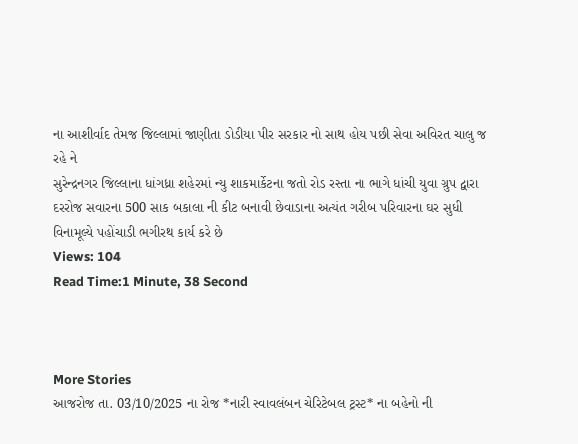ના આશીર્વાદ તેમજ જિલ્લામાં જાણીતા ડોડીયા પીર સરકાર નો સાથ હોય પછી સેવા અવિરત ચાલુ જ રહે ને
સુરેન્દ્રનગર જિલ્લાના ધાંગધ્રા શહેરમાં ન્યુ શાકમાર્કેટના જતો રોડ રસ્તા ના ભાગે ધાંચી યુવા ગ્રુપ દ્વારા દરરોજ સવારના 500 સાક બકાલા ની કીટ બનાવી છેવાડાના અત્યંત ગરીબ પરિવારના ઘર સુધી વિનામૂલ્યે પહોંચાડી ભગીરથ કાર્ય કરે છે
Views: 104
Read Time:1 Minute, 38 Second



More Stories
આજરોજ તા. 03/10/2025 ના રોજ *નારી સ્વાવલંબન ચેરિટેબલ ટ્રસ્ટ* ના બહેનો ની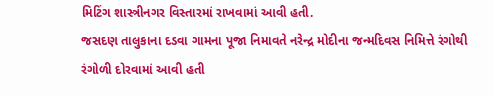મિટિંગ શાસ્ત્રીનગર વિસ્તારમાં રાખવામાં આવી હતી.
જસદણ તાલુકાના દડવા ગામના પૂજા નિમાવતે નરેન્દ્ર મોદીના જન્મદિવસ નિમિત્તે રંગોથી રંગોળી દોરવામાં આવી હતી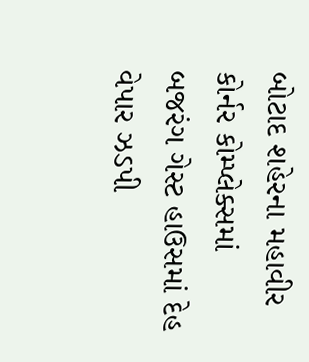બોટાદ શહેરના મહાવીર કોર્નર કોમ્પ્લેક્સમાં બજરંગ ગેસ્ટ હાઉસમાં દેહ વેપાર ઝડપી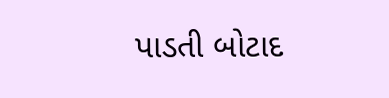પાડતી બોટાદ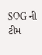SOG ની ટીમ